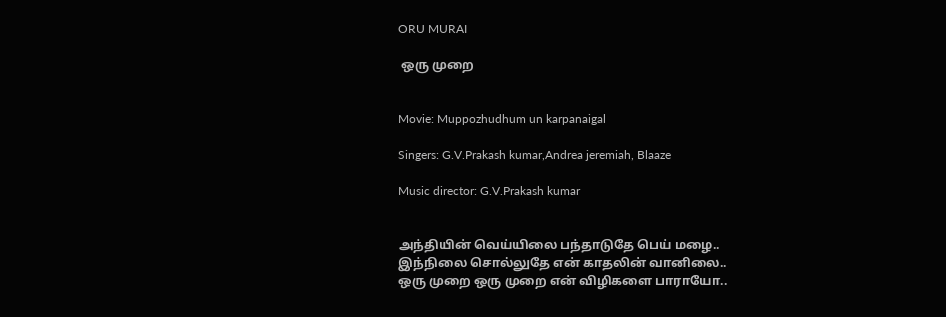ORU MURAI

 ஒரு முறை


Movie: Muppozhudhum un karpanaigal

Singers: G.V.Prakash kumar,Andrea jeremiah, Blaaze

Music director: G.V.Prakash kumar


அந்தியின் வெய்யிலை பந்தாடுதே பெய் மழை..
இந்நிலை சொல்லுதே என் காதலின் வானிலை..
ஒரு முறை ஒரு முறை என் விழிகளை பாராயோ..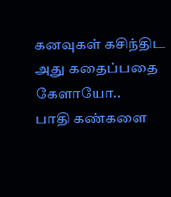கனவுகள் கசிந்திட அது கதைப்பதை கேளாயோ..
பாதி கண்களை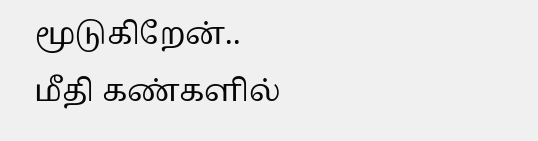மூடுகிறேன்..
மீதி கண்களில்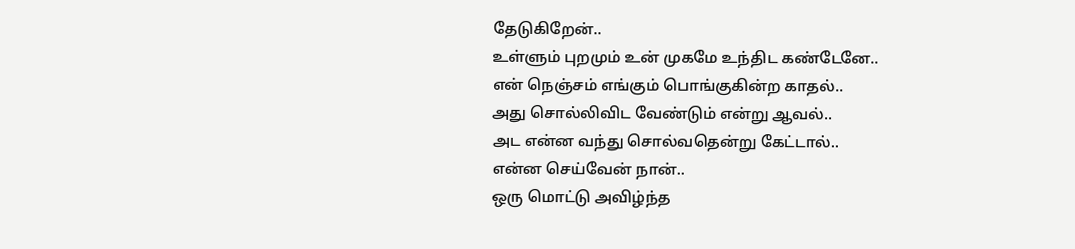தேடுகிறேன்..
உள்ளும் புறமும் உன் முகமே உந்திட கண்டேனே..
என் நெஞ்சம் எங்கும் பொங்குகின்ற காதல்..
அது சொல்லிவிட வேண்டும் என்று ஆவல்..
அட என்ன வந்து சொல்வதென்று கேட்டால்..
என்ன செய்வேன் நான்..
ஒரு மொட்டு அவிழ்ந்த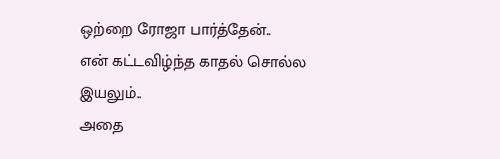ஒற்றை ரோஜா பார்த்தேன்..
என் கட்டவிழ்ந்த காதல் சொல்ல இயலும்..
அதை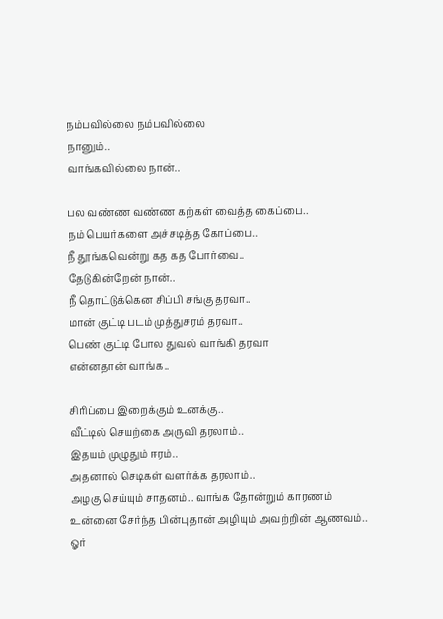நம்பவில்லை நம்பவில்லை
நானும்..
வாங்கவில்லை நான்..

பல வண்ண வண்ண கற்கள் வைத்த கைப்பை..
நம் பெயர்களை அச்சடித்த கோப்பை..
நீ தூங்கவென்று கத கத போர்வை..
தேடுகின்றேன் நான்..
நீ தொட்டுக்கென சிப்பி சங்கு தரவா..
மான் குட்டி படம் முத்துசரம் தரவா..
பெண் குட்டி போல துவல் வாங்கி தரவா
என்னதான் வாங்க..

சிரிப்பை இறைக்கும் உனக்கு..
வீட்டில் செயற்கை அருவி தரலாம்..
இதயம் முழுதும் ஈரம்..
அதனால் செடிகள் வளர்க்க தரலாம்..
அழகு செய்யும் சாதனம்.. வாங்க தோன்றும் காரணம்
உன்னை சேர்ந்த பின்புதான் அழியும் அவற்றின் ஆணவம்..
ஓர்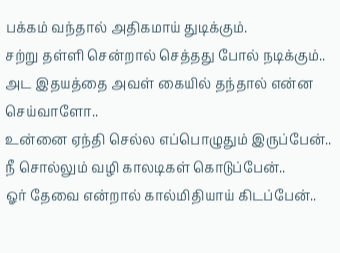பக்கம் வந்தால் அதிகமாய் துடிக்கும்.
சற்று தள்ளி சென்றால் செத்தது போல் நடிக்கும்..
அட இதயத்தை அவள் கையில் தந்தால் என்ன செய்வாளோ..
உன்னை ஏந்தி செல்ல எப்பொழுதும் இருப்பேன்..
நீ சொல்லும் வழி காலடிகள் கொடுப்பேன்..
ஓர் தேவை என்றால் கால்மிதியாய் கிடப்பேன்..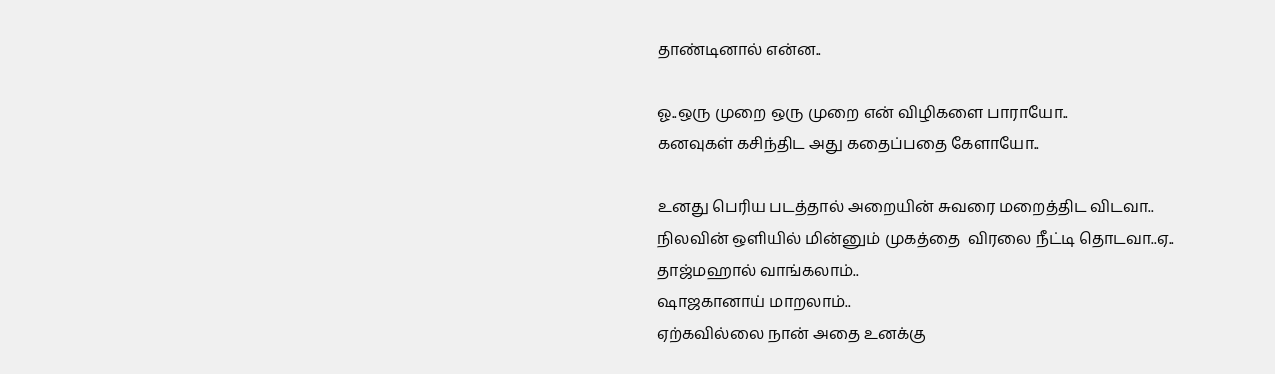தாண்டினால் என்ன..

ஓ..ஒரு முறை ஒரு முறை என் விழிகளை பாராயோ..
கனவுகள் கசிந்திட அது கதைப்பதை கேளாயோ..

உனது பெரிய படத்தால் அறையின் சுவரை மறைத்திட விடவா..
நிலவின் ஒளியில் மின்னும் முகத்தை  விரலை நீட்டி தொடவா..ஏ..
தாஜ்மஹால் வாங்கலாம்..
ஷாஜகானாய் மாறலாம்..
ஏற்கவில்லை நான் அதை உனக்கு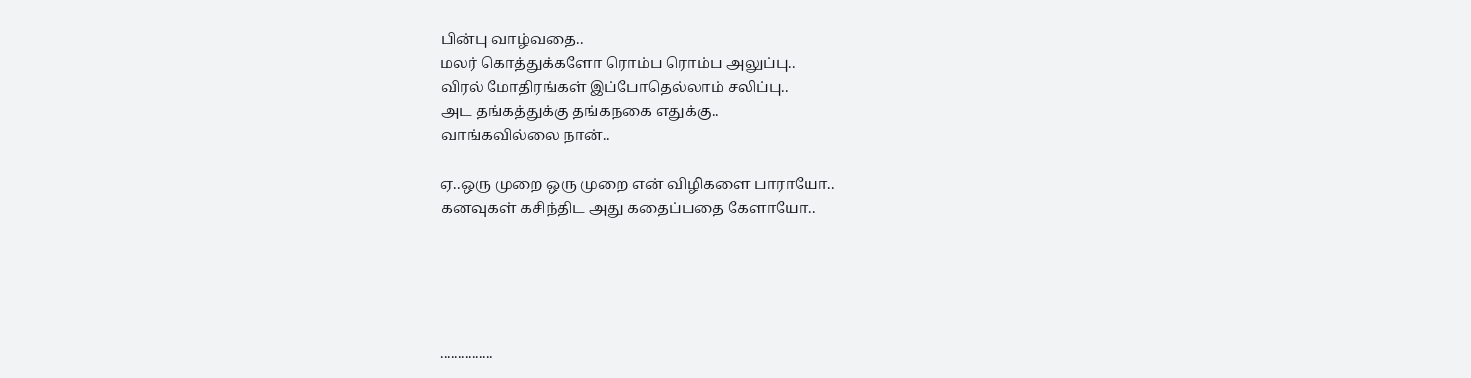பின்பு வாழ்வதை..
மலர் கொத்துக்களோ ரொம்ப ரொம்ப அலுப்பு..
விரல் மோதிரங்கள் இப்போதெல்லாம் சலிப்பு..
அட தங்கத்துக்கு தங்கநகை எதுக்கு..
வாங்கவில்லை நான்..

ஏ..ஒரு முறை ஒரு முறை என் விழிகளை பாராயோ..
கனவுகள் கசிந்திட அது கதைப்பதை கேளாயோ..





...............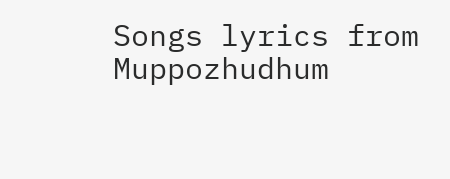Songs lyrics from Muppozhudhum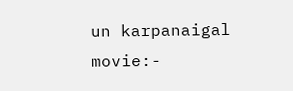un karpanaigal movie:-